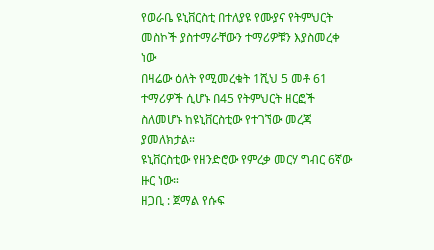የወራቤ ዩኒቨርስቲ በተለያዩ የሙያና የትምህርት መስኮች ያስተማራቸውን ተማሪዎቹን እያስመረቀ ነው
በዛሬው ዕለት የሚመረቁት 1ሺህ 5 መቶ 61 ተማሪዎች ሲሆኑ በ45 የትምህርት ዘርፎች ስለመሆኑ ከዩኒቨርስቲው የተገኘው መረጃ ያመለክታል።
ዩኒቨርስቲው የዘንድሮው የምረቃ መርሃ ግብር 6ኛው ዙር ነው።
ዘጋቢ : ጀማል የሱፍ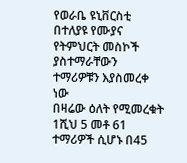የወራቤ ዩኒቨርስቲ በተለያዩ የሙያና የትምህርት መስኮች ያስተማራቸውን ተማሪዎቹን እያስመረቀ ነው
በዛሬው ዕለት የሚመረቁት 1ሺህ 5 መቶ 61 ተማሪዎች ሲሆኑ በ45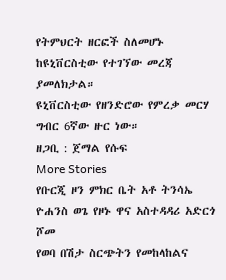የትምህርት ዘርፎች ስለመሆኑ ከዩኒቨርስቲው የተገኘው መረጃ ያመለክታል።
ዩኒቨርስቲው የዘንድሮው የምረቃ መርሃ ግብር 6ኛው ዙር ነው።
ዘጋቢ : ጀማል የሱፍ
More Stories
የቡርጂ ዞን ምክር ቤት አቶ ትንሳኤ ዮሐንስ ወጌ የዞኑ ዋና አስተዳዳሪ አድርጎ ሾመ
የወባ በሽታ ስርጭትን የመከላከልና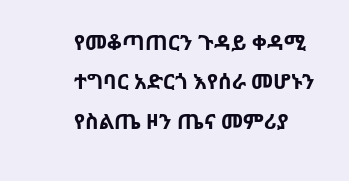የመቆጣጠርን ጉዳይ ቀዳሚ ተግባር አድርጎ እየሰራ መሆኑን የስልጤ ዞን ጤና መምሪያ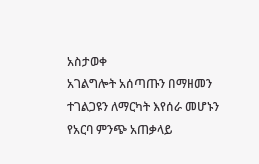አስታወቀ
አገልግሎት አሰጣጡን በማዘመን ተገልጋዩን ለማርካት እየሰራ መሆኑን የአርባ ምንጭ አጠቃላይ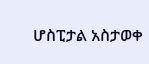ሆስፒታል አስታወቀ